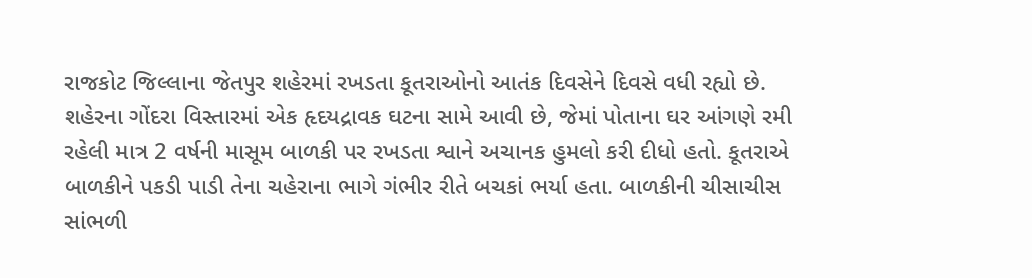રાજકોટ જિલ્લાના જેતપુર શહેરમાં રખડતા કૂતરાઓનો આતંક દિવસેને દિવસે વધી રહ્યો છે. શહેરના ગોંદરા વિસ્તારમાં એક હૃદયદ્રાવક ઘટના સામે આવી છે, જેમાં પોતાના ઘર આંગણે રમી રહેલી માત્ર 2 વર્ષની માસૂમ બાળકી પર રખડતા શ્વાને અચાનક હુમલો કરી દીધો હતો. કૂતરાએ બાળકીને પકડી પાડી તેના ચહેરાના ભાગે ગંભીર રીતે બચકાં ભર્યા હતા. બાળકીની ચીસાચીસ સાંભળી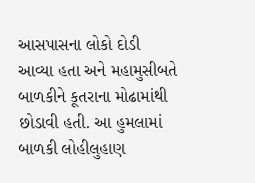આસપાસના લોકો દોડી આવ્યા હતા અને મહામુસીબતે બાળકીને કૂતરાના મોઢામાંથી છોડાવી હતી. આ હુમલામાં બાળકી લોહીલુહાણ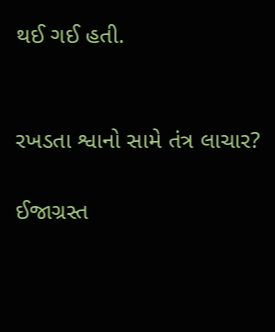થઈ ગઈ હતી.


રખડતા શ્વાનો સામે તંત્ર લાચાર?

ઈજાગ્રસ્ત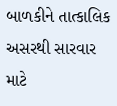બાળકીને તાત્કાલિક અસરથી સારવાર માટે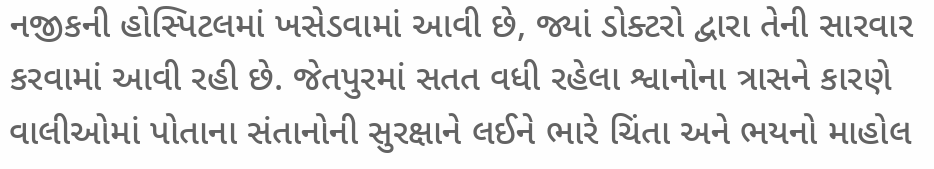નજીકની હોસ્પિટલમાં ખસેડવામાં આવી છે, જ્યાં ડોક્ટરો દ્વારા તેની સારવાર કરવામાં આવી રહી છે. જેતપુરમાં સતત વધી રહેલા શ્વાનોના ત્રાસને કારણે વાલીઓમાં પોતાના સંતાનોની સુરક્ષાને લઈને ભારે ચિંતા અને ભયનો માહોલ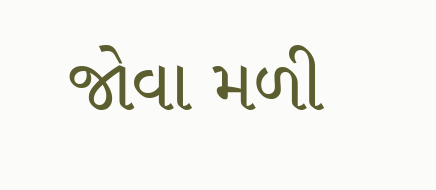જોવા મળી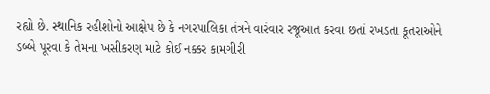રહ્યો છે. સ્થાનિક રહીશોનો આક્ષેપ છે કે નગરપાલિકા તંત્રને વારંવાર રજૂઆત કરવા છતાં રખડતા કૂતરાઓને ડબ્બે પૂરવા કે તેમના ખસીકરણ માટે કોઈ નક્કર કામગીરી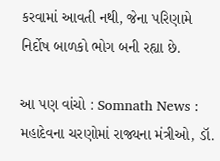કરવામાં આવતી નથી, જેના પરિણામે નિર્દોષ બાળકો ભોગ બની રહ્યા છે.

આ પણ વાંચો : Somnath News : મહાદેવના ચરણોમાં રાજ્યના મંત્રીઓ, ડૉ.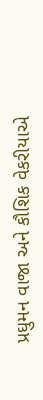પ્રઘુમન વાજા અને કૌશિક વેકરીયાએ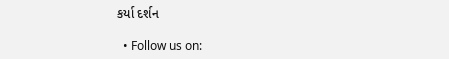કર્યા દર્શન

  • Follow us on: